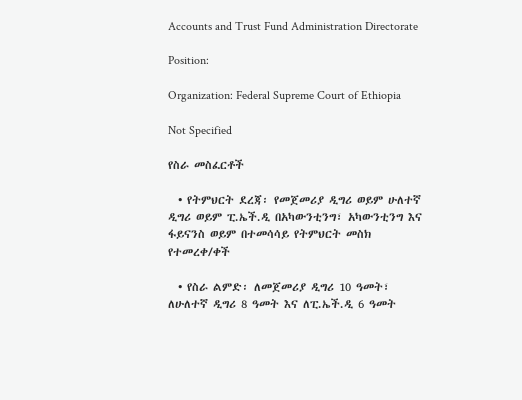Accounts and Trust Fund Administration Directorate

Position:

Organization: Federal Supreme Court of Ethiopia

Not Specified

የስራ መስፈርቶች

  • የትምህርት ደረጃ፡ የመጀመሪያ ዲግሪ ወይም ሁለተኛ ዲግሪ ወይም ፒ.ኤች.ዲ በአካውንቲንግ፣ አካውንቲንግ እና ፋይናንስ ወይም በተመሳሳይ የትምህርት መስክ የተመረቀ/ቀች

  • የስራ ልምድ፡ ለመጀመሪያ ዲግሪ 10 ዓመት፣ ለሁለተኛ ዲግሪ 8 ዓመት እና ለፒ.ኤች.ዲ 6 ዓመት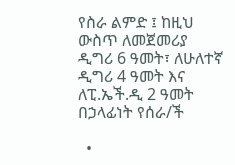የስራ ልምድ ፤ ከዚህ ውስጥ ለመጀመሪያ ዲግሪ 6 ዓመት፣ ለሁለተኛ ዲግሪ 4 ዓመት እና ለፒ.ኤች.ዲ 2 ዓመት በኃላፊነት የሰራ/ች

  •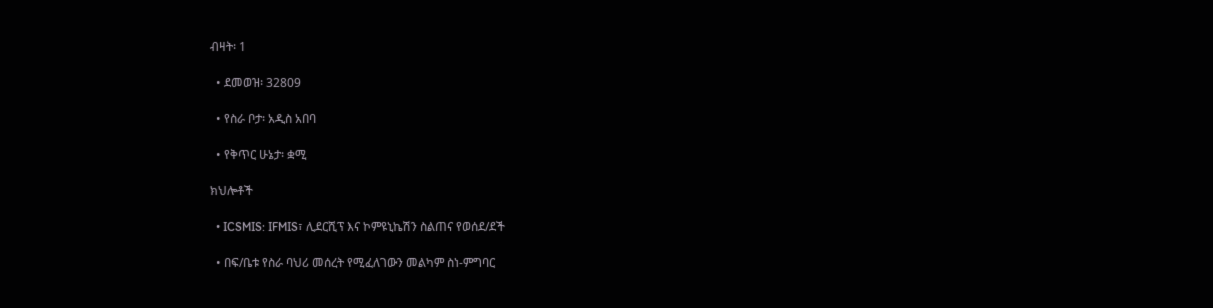ብዛት፡ 1

  • ደመወዝ፡ 32809

  • የስራ ቦታ፡ አዲስ አበባ

  • የቅጥር ሁኔታ፡ ቋሚ

ክህሎቶች

  • ICSMIS: IFMIS፣ ሊደርሺፕ እና ኮምዩኒኬሽን ስልጠና የወሰደ/ደች

  • በፍ/ቤቱ የስራ ባህሪ መሰረት የሚፈለገውን መልካም ስነ-ምግባር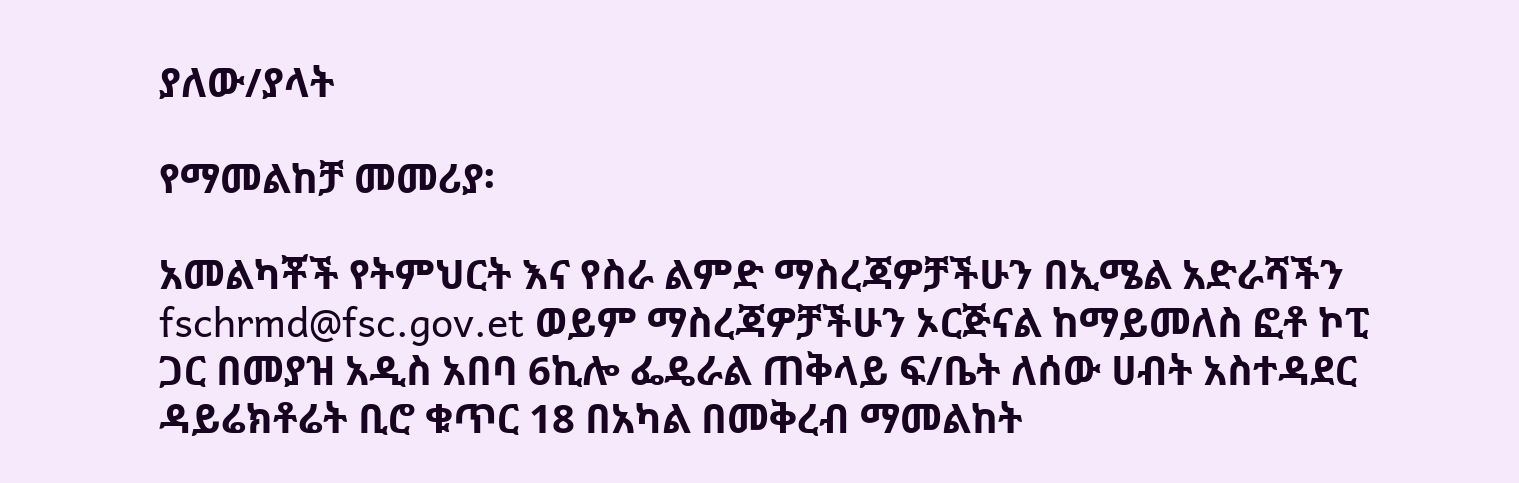ያለው/ያላት

የማመልከቻ መመሪያ፡

አመልካቾች የትምህርት እና የስራ ልምድ ማስረጃዎቻችሁን በኢሜል አድራሻችን fschrmd@fsc.gov.et ወይም ማስረጃዎቻችሁን ኦርጅናል ከማይመለስ ፎቶ ኮፒ ጋር በመያዝ አዲስ አበባ 6ኪሎ ፌዴራል ጠቅላይ ፍ/ቤት ለሰው ሀብት አስተዳደር ዳይሬክቶሬት ቢሮ ቁጥር 18 በአካል በመቅረብ ማመልከት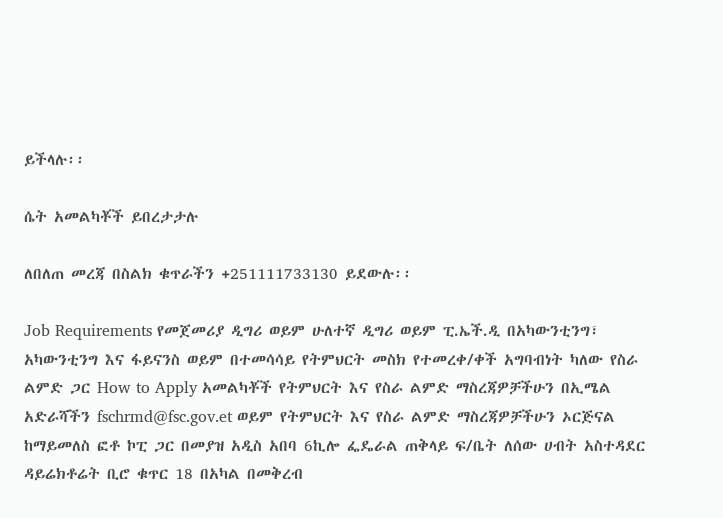ይችላሉ፡፡

ሴት አመልካቾች ይበረታታሉ

ለበለጠ መረጃ በስልክ ቁጥራችን +251111733130 ይደውሉ፡፡

Job Requirements የመጀመሪያ ዲግሪ ወይም ሁለተኛ ዲግሪ ወይም ፒ.ኤች.ዲ በአካውንቲንግ፣ አካውንቲንግ እና ፋይናንስ ወይም በተመሳሳይ የትምህርት መስክ የተመረቀ/ቀች አግባብነት ካለው የስራ ልምድ ጋር How to Apply አመልካቾች የትምህርት እና የስራ ልምድ ማስረጃዎቻችሁን በኢሜል አድራሻችን fschrmd@fsc.gov.et ወይም የትምህርት እና የስራ ልምድ ማስረጃዎቻችሁን ኦርጅናል ከማይመለስ ፎቶ ኮፒ ጋር በመያዝ አዲስ አበባ 6ኪሎ ፌዴራል ጠቅላይ ፍ/ቤት ለሰው ሀብት አስተዳደር ዳይሬክቶሬት ቢሮ ቁጥር 18 በአካል በመቅረብ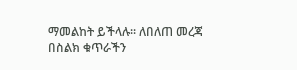ማመልከት ይችላሉ፡፡ ለበለጠ መረጃ በስልክ ቁጥራችን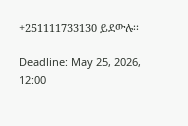+251111733130 ይደውሉ፡፡

Deadline: May 25, 2026, 12:00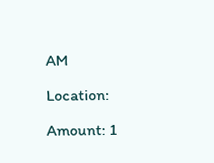AM

Location:

Amount: 1